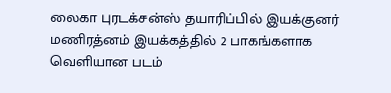லைகா புரடக்சன்ஸ் தயாரிப்பில் இயக்குனர் மணிரத்னம் இயக்கத்தில் 2 பாகங்களாக வெளியான படம்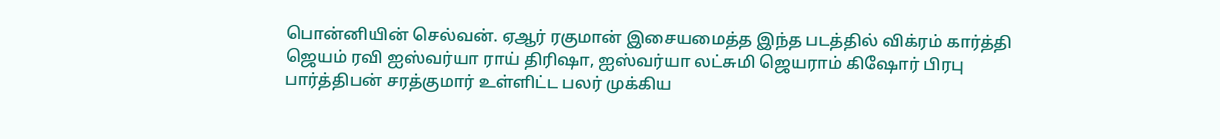பொன்னியின் செல்வன். ஏஆர் ரகுமான் இசையமைத்த இந்த படத்தில் விக்ரம் கார்த்தி ஜெயம் ரவி ஐஸ்வர்யா ராய் திரிஷா, ஐஸ்வர்யா லட்சுமி ஜெயராம் கிஷோர் பிரபு பார்த்திபன் சரத்குமார் உள்ளிட்ட பலர் முக்கிய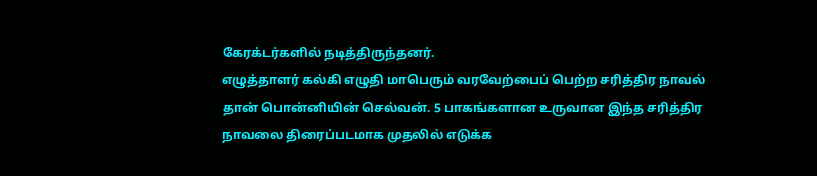கேரக்டர்களில் நடித்திருந்தனர்.
எழுத்தாளர் கல்கி எழுதி மாபெரும் வரவேற்பைப் பெற்ற சரித்திர நாவல் தான் பொன்னியின் செல்வன். 5 பாகங்களான உருவான இந்த சரித்திர நாவலை திரைப்படமாக முதலில் எடுக்க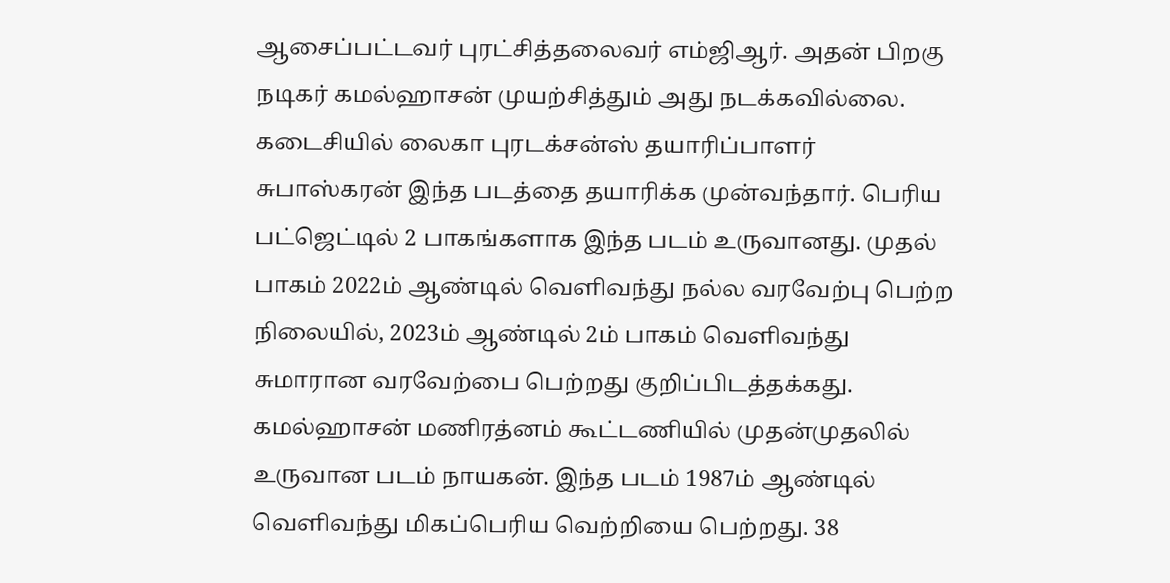ஆசைப்பட்டவர் புரட்சித்தலைவர் எம்ஜிஆர். அதன் பிறகு நடிகர் கமல்ஹாசன் முயற்சித்தும் அது நடக்கவில்லை.
கடைசியில் லைகா புரடக்சன்ஸ் தயாரிப்பாளர் சுபாஸ்கரன் இந்த படத்தை தயாரிக்க முன்வந்தார். பெரிய பட்ஜெட்டில் 2 பாகங்களாக இந்த படம் உருவானது. முதல் பாகம் 2022ம் ஆண்டில் வெளிவந்து நல்ல வரவேற்பு பெற்ற நிலையில், 2023ம் ஆண்டில் 2ம் பாகம் வெளிவந்து சுமாரான வரவேற்பை பெற்றது குறிப்பிடத்தக்கது.
கமல்ஹாசன் மணிரத்னம் கூட்டணியில் முதன்முதலில் உருவான படம் நாயகன். இந்த படம் 1987ம் ஆண்டில் வெளிவந்து மிகப்பெரிய வெற்றியை பெற்றது. 38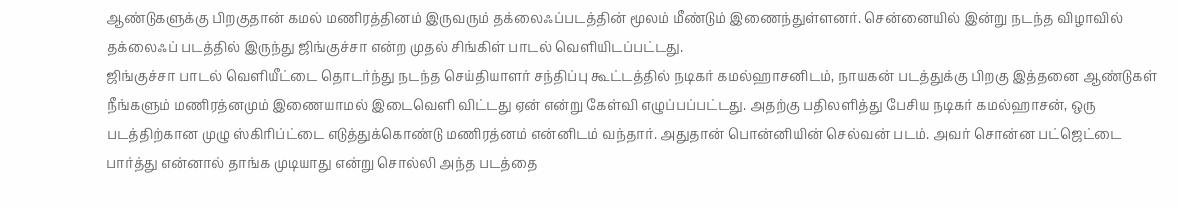ஆண்டுகளுக்கு பிறகுதான் கமல் மணிரத்தினம் இருவரும் தக்லைஃப்படத்தின் மூலம் மீண்டும் இணைந்துள்ளனர். சென்னையில் இன்று நடந்த விழாவில் தக்லைஃப் படத்தில் இருந்து ஜிங்குச்சா என்ற முதல் சிங்கிள் பாடல் வெளியிடப்பட்டது.
ஜிங்குச்சா பாடல் வெளியீட்டை தொடர்ந்து நடந்த செய்தியாளர் சந்திப்பு கூட்டத்தில் நடிகர் கமல்ஹாசனிடம், நாயகன் படத்துக்கு பிறகு இத்தனை ஆண்டுகள் நீங்களும் மணிரத்னமும் இணையாமல் இடைவெளி விட்டது ஏன் என்று கேள்வி எழுப்பப்பட்டது. அதற்கு பதிலளித்து பேசிய நடிகர் கமல்ஹாசன், ஒரு படத்திற்கான முழு ஸ்கிரிப்ட்டை எடுத்துக்கொண்டு மணிரத்னம் என்னிடம் வந்தார். அதுதான் பொன்னியின் செல்வன் படம். அவர் சொன்ன பட்ஜெட்டை பார்த்து என்னால் தாங்க முடியாது என்று சொல்லி அந்த படத்தை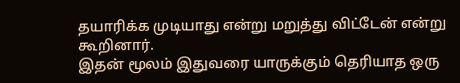தயாரிக்க முடியாது என்று மறுத்து விட்டேன் என்று கூறினார்.
இதன் மூலம் இதுவரை யாருக்கும் தெரியாத ஒரு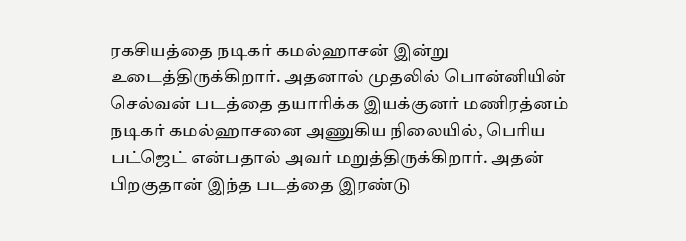ரகசியத்தை நடிகர் கமல்ஹாசன் இன்று உடைத்திருக்கிறார். அதனால் முதலில் பொன்னியின் செல்வன் படத்தை தயாரிக்க இயக்குனர் மணிரத்னம் நடிகர் கமல்ஹாசனை அணுகிய நிலையில், பெரிய பட்ஜெட் என்பதால் அவர் மறுத்திருக்கிறார். அதன் பிறகுதான் இந்த படத்தை இரண்டு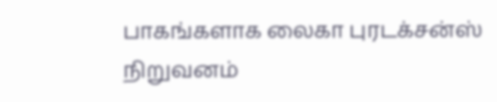பாகங்களாக லைகா புரடக்சன்ஸ் நிறுவனம்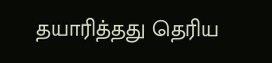தயாரித்தது தெரிய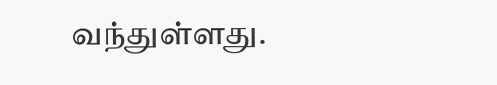வந்துள்ளது.